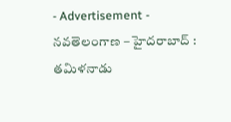- Advertisement -
నవతెలంగాణ – హైదరాబాద్ : తమిళనాడు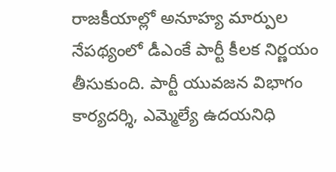రాజకీయాల్లో అనూహ్య మార్పుల నేపథ్యంలో డీఎంకే పార్టీ కీలక నిర్ణయం తీసుకుంది. పార్టీ యువజన విభాగం కార్యదర్శి, ఎమ్మెల్యే ఉదయనిధి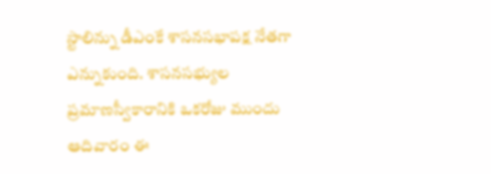స్టాలిన్ను డీఎంకే శాసనసభాపక్ష నేతగా ఎన్నుకుంది. శాసనసభ్యుల ప్రమాణస్వీకారానికి ఒకరోజు ముందు ఆదివారం ఈ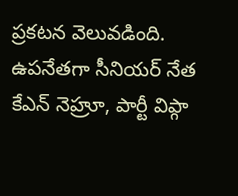ప్రకటన వెలువడింది. ఉపనేతగా సీనియర్ నేత కేఎన్ నెహ్రూ, పార్టీ విప్గా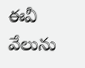ఈవీ వేలును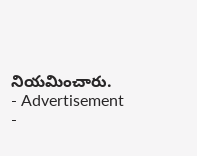నియమించారు.
- Advertisement -